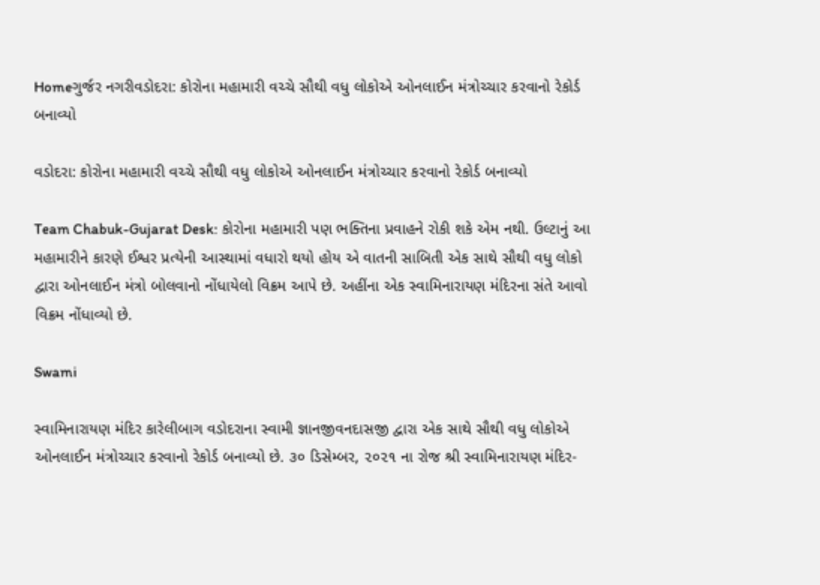Homeગુર્જર નગરીવડોદરા: કોરોના મહામારી વચ્ચે સૌથી વધુ લોકોએ ઓનલાઈન મંત્રોચ્ચાર કરવાનો રેકોર્ડ બનાવ્યો

વડોદરા: કોરોના મહામારી વચ્ચે સૌથી વધુ લોકોએ ઓનલાઈન મંત્રોચ્ચાર કરવાનો રેકોર્ડ બનાવ્યો

Team Chabuk-Gujarat Desk: કોરોના મહામારી પણ ભક્તિના પ્રવાહને રોકી શકે એમ નથી. ઉલ્ટાનું આ મહામારીને કારણે ઈશ્વર પ્રત્યેની આસ્થામાં વધારો થયો હોય એ વાતની સાબિતી એક સાથે સૌથી વધુ લોકો દ્વારા ઓનલાઈન મંત્રો બોલવાનો નોંધાયેલો વિક્રમ આપે છે. અહીંના એક સ્વામિનારાયણ મંદિરના સંતે આવો વિક્રમ નોંધાવ્યો છે.

Swami

સ્વામિનારાયણ મંદિર કારેલીબાગ વડોદરાના સ્વામી જ્ઞાનજીવનદાસજી દ્વારા એક સાથે સૌથી વધુ લોકોએ ઓનલાઈન મંત્રોચ્ચાર કરવાનો રેકોર્ડ બનાવ્યો છે. ૩૦ ડિસેમ્બર, ૨૦૨૧ ના રોજ શ્રી સ્વામિનારાયણ મંદિર-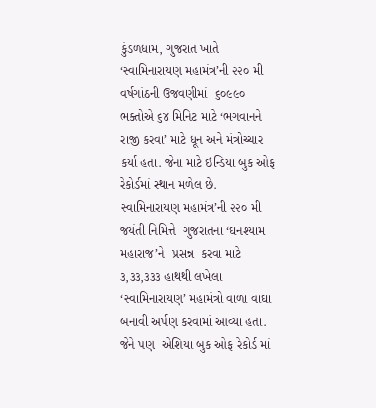કુંડળધામ, ગુજરાત ખાતે ‘સ્વામિનારાયણ મહામંત્ર’ની ૨૨૦ મી વર્ષગાંઠની ઉજવણીમાં  ૬૦૯૯૦  ભક્તોએ ૬૪ મિનિટ માટે ‘ભગવાનને રાજી કરવા’ માટે ધૂન અને મંત્રોચ્ચાર કર્યા હતા. જેના માટે ઇન્ડિયા બુક ઓફ રેકોર્ડમાં સ્થાન મળેલ છે.  સ્વામિનારાયણ મહામંત્ર’ની ૨૨૦ મી જયંતી નિમિત્તે  ગુજરાતના ‘ઘનશ્યામ મહારાજ’ને  પ્રસન્ન  કરવા માટે ૩,૩૩,૩૩૩ હાથથી લખેલા ‘સ્વામિનારાયણ’ મહામંત્રો વાળા વાઘા બનાવી અર્પણ કરવામાં આવ્યા હતા.  જેને પણ  એશિયા બુક ઓફ રેકોર્ડ માં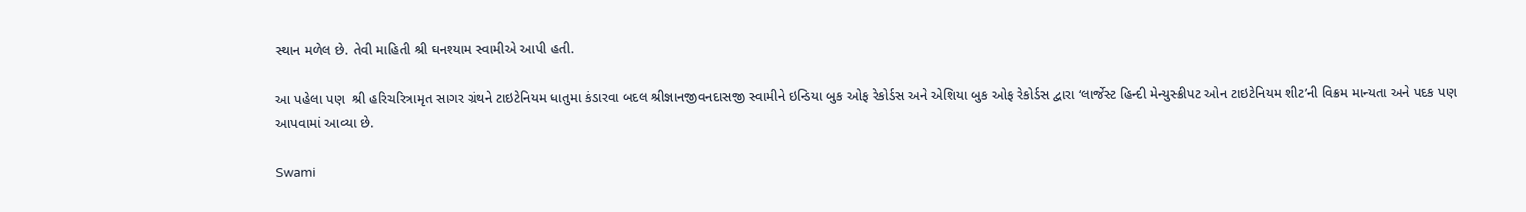સ્થાન મળેલ છે. તેવી માહિતી શ્રી ઘનશ્યામ સ્વામીએ આપી હતી.

આ પહેલા પણ  શ્રી હરિચરિત્રામૃત સાગર ગ્રંથને ટાઇટેનિયમ ધાતુમા કંડારવા બદલ શ્રીજ્ઞાનજીવનદાસજી સ્વામીને ઇન્ડિયા બુક ઓફ રેકોર્ડસ અને એશિયા બુક ઓફ રેકોર્ડસ દ્વારા ‘લાર્જેસ્ટ હિન્દી મેન્યુસ્ક્રીપટ ઓન ટાઇટેનિયમ શીટ’ની વિક્રમ માન્યતા અને પદક પણ આપવામાં આવ્યા છે.

Swami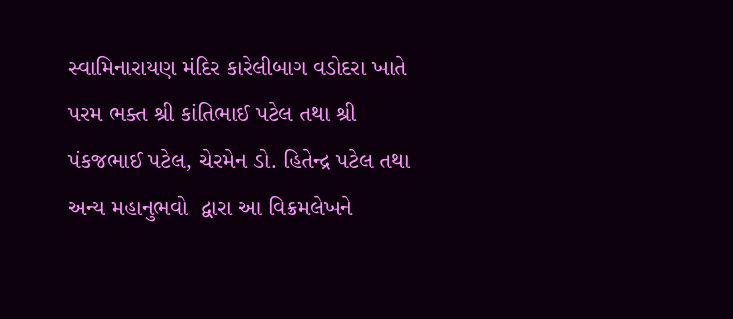સ્વામિનારાયણ મંદિર કારેલીબાગ વડોદરા ખાતે પરમ ભક્ત શ્રી કાંતિભાઈ પટેલ તથા શ્રી પંકજભાઈ પટેલ, ચેરમેન ડો. હિતેન્દ્ર પટેલ તથા અન્ય મહાનુભવો  દ્વારા આ વિક્રમલેખને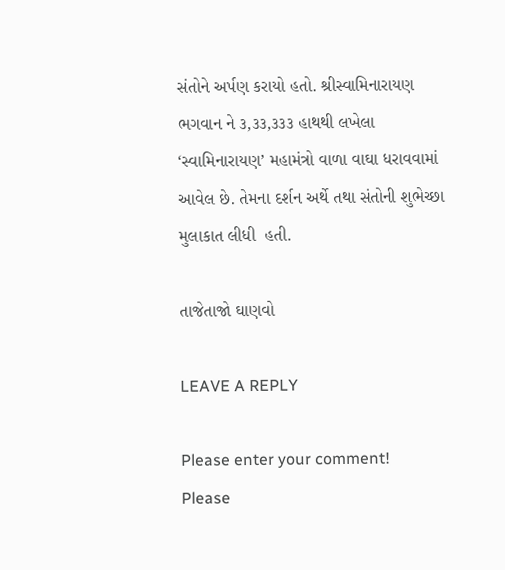સંતોને અર્પણ કરાયો હતો. શ્રીસ્વામિનારાયણ ભગવાન ને ૩,૩૩,૩૩૩ હાથથી લખેલા ‘સ્વામિનારાયણ’ મહામંત્રો વાળા વાઘા ધરાવવામાં  આવેલ છે. તેમના દર્શન અર્થે તથા સંતોની શુભેચ્છા મુલાકાત લીધી  હતી.

તાજેતાજો ઘાણવો

LEAVE A REPLY

Please enter your comment!
Please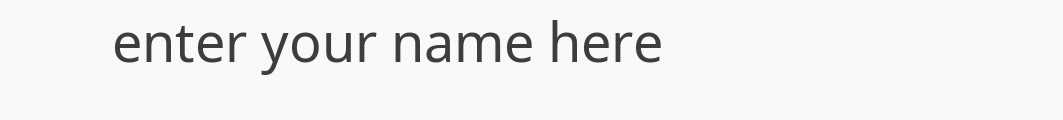enter your name here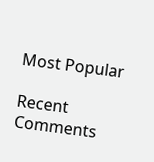Most Popular

Recent Comments